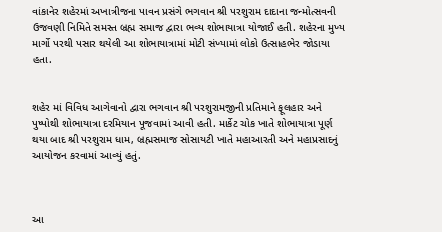વાંકાનેર શહેરમાં અખાત્રીજના પાવન પ્રસંગે ભગવાન શ્રી પરશુરામ દાદાના જન્મોત્સવની ઉજવણી નિમિતે સમસ્ત બ્રહ્મ સમાજ દ્વારા ભવ્ય શોભાયાત્રા યોજાઈ હતી. શહેરના મુખ્ય માર્ગો પરથી પસાર થયેલી આ શોભાયાત્રામાં મોટી સંખ્યામાં લોકો ઉત્સાહભેર જોડાયા હતા.


શહેર માં વિવિધ આગેવાનો દ્વારા ભગવાન શ્રી પરશુરામજીની પ્રતિમાને ફૂલહાર અને પુષ્પોથી શોભાયાત્રા દરમિયાન પૂજવામાં આવી હતી. માર્કેટ ચોક ખાતે શોભાયાત્રા પૂર્ણ થયા બાદ શ્રી પરશુરામ ધામ, બ્રહ્મસમાજ સોસાયટી ખાતે મહાઆરતી અને મહાપ્રસાદનું આયોજન કરવામાં આવ્યું હતું.



આ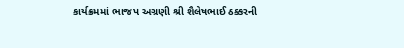કાર્યક્રમમાં ભાજપ અગ્રણી શ્રી શૈલેષભાઈ ઠક્કરની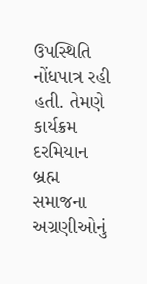ઉપસ્થિતિ નોંધપાત્ર રહી હતી. તેમણે કાર્યક્રમ દરમિયાન બ્રહ્મ સમાજના અગ્રણીઓનું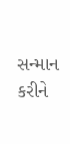સન્માન કરીને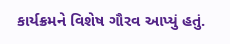કાર્યક્રમને વિશેષ ગૌરવ આપ્યું હતું.